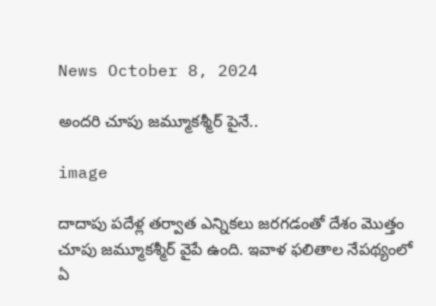News October 8, 2024

అందరి చూపు జమ్మూకశ్మీర్ పైనే..

image

దాదాపు పదేళ్ల తర్వాత ఎన్నికలు జరగడంతో దేశం మొత్తం చూపు జమ్మూకశ్మీర్ వైపే ఉంది. ఇవాళ ఫలితాల నేపథ్యంలో ఏ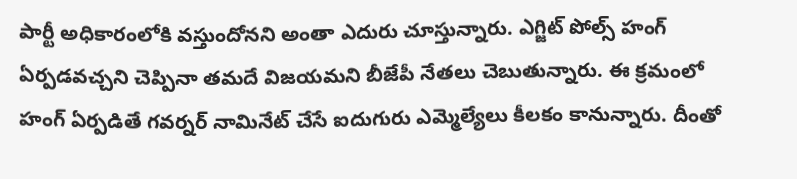పార్టీ అధికారంలోకి వస్తుందోనని అంతా ఎదురు చూస్తున్నారు. ఎగ్జిట్ పోల్స్ హంగ్ ఏర్పడవచ్చని చెప్పినా తమదే విజయమని బీజేపీ నేతలు చెబుతున్నారు. ఈ క్రమంలో హంగ్ ఏర్పడితే గవర్నర్ నామినేట్ చేసే ఐదుగురు ఎమ్మెల్యేలు కీలకం కానున్నారు. దీంతో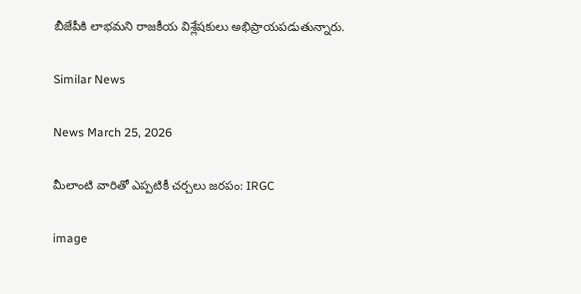బీజేపీకి లాభమని రాజకీయ విశ్లేషకులు అభిప్రాయపడుతున్నారు.

Similar News

News March 25, 2026

మీలాంటి వారితో ఎప్పటికీ చర్చలు జరపం: IRGC

image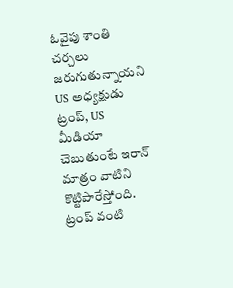ఓవైపు శాంతి చర్చలు జరుగుతున్నాయని US అధ్యక్షుడు ట్రంప్, US మీడియా చెబుతుంటే ఇరాన్ మాత్రం వాటిని కొట్టిపారేస్తోంది. ట్రంప్ వంటి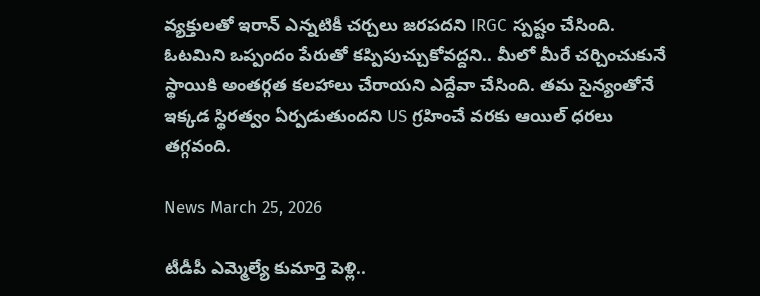వ్యక్తులతో ఇరాన్ ఎన్నటికీ చర్చలు జరపదని IRGC స్పష్టం చేసింది. ఓటమిని ఒప్పందం పేరుతో కప్పిపుచ్చుకోవద్దని.. మీలో మీరే చర్చించుకునే స్థాయికి అంతర్గత కలహాలు చేరాయని ఎద్దేవా చేసింది. తమ సైన్యంతోనే ఇక్కడ స్థిరత్వం ఏర్పడుతుందని US గ్రహించే వరకు ఆయిల్ ధరలు తగ్గవంది.

News March 25, 2026

టీడీపీ ఎమ్మెల్యే కుమార్తె పెళ్లి..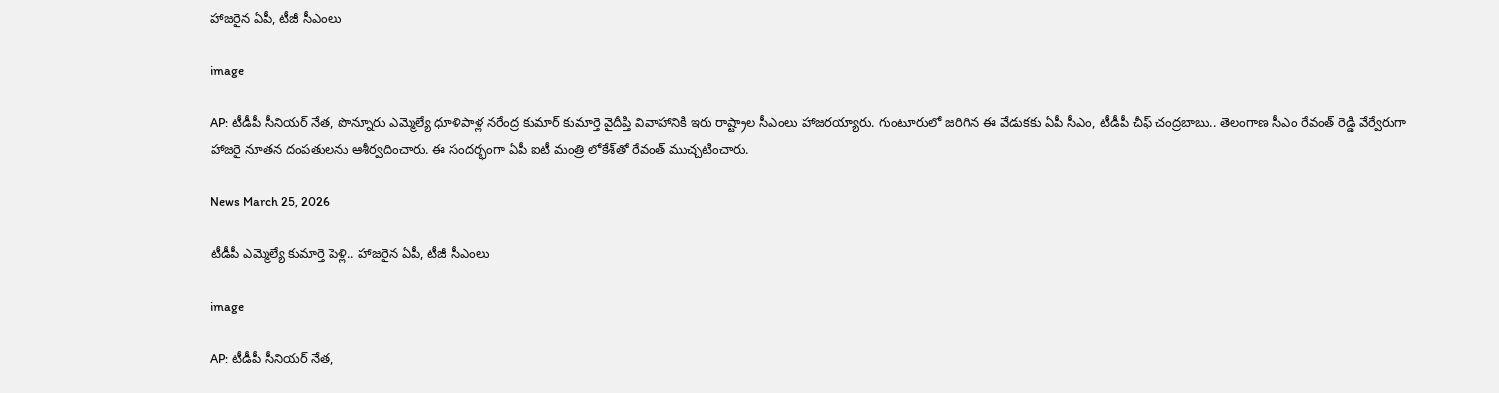హాజరైన ఏపీ, టీజీ సీఎంలు

image

AP: టీడీపీ సీనియర్ నేత, పొన్నూరు ఎమ్మెల్యే ధూళిపాళ్ల నరేంద్ర కుమార్ కుమార్తె వైదీప్తి వివాహానికి ఇరు రాష్ట్రాల సీఎంలు హాజరయ్యారు. గుంటూరులో జరిగిన ఈ వేడుకకు ఏపీ సీఎం, టీడీపీ చీఫ్ చంద్రబాబు.. తెలంగాణ సీఎం రేవంత్ రెడ్డి వేర్వేరుగా హాజరై నూతన దంపతులను ఆశీర్వదించారు. ఈ సందర్భంగా ఏపీ ఐటీ మంత్రి లోకేశ్‌తో రేవంత్ ముచ్చటించారు.

News March 25, 2026

టీడీపీ ఎమ్మెల్యే కుమార్తె పెళ్లి.. హాజరైన ఏపీ, టీజీ సీఎంలు

image

AP: టీడీపీ సీనియర్ నేత,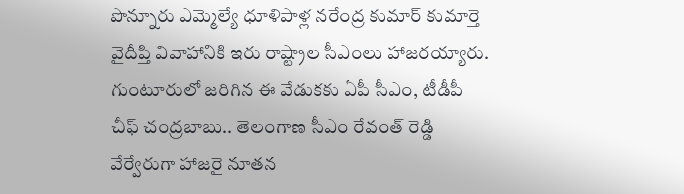పొన్నూరు ఎమ్మెల్యే ధూళిపాళ్ల నరేంద్ర కుమార్ కుమార్తె వైదీప్తి వివాహానికి ఇరు రాష్ట్రాల సీఎంలు హాజరయ్యారు. గుంటూరులో జరిగిన ఈ వేడుకకు ఏపీ సీఎం, టీడీపీ చీఫ్ చంద్రబాబు.. తెలంగాణ సీఎం రేవంత్ రెడ్డి వేర్వేరుగా హాజరై నూతన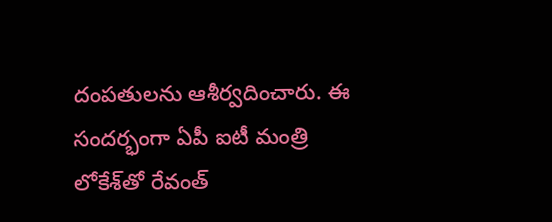దంపతులను ఆశీర్వదించారు. ఈ సందర్భంగా ఏపీ ఐటీ మంత్రి లోకేశ్‌తో రేవంత్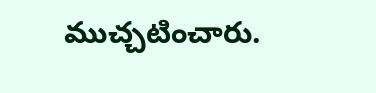ముచ్చటించారు.